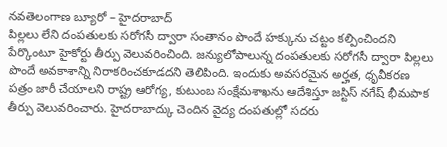నవతెలంగాణ బ్యూరో – హైదరాబాద్
పిల్లలు లేని దంపతులకు సరోగసీ ద్వారా సంతానం పొందే హక్కును చట్టం కల్పించిందని పేర్కొంటూ హైకోర్టు తీర్పు వెలువరించింది. జన్యులోపాలున్న దంపతులకు సరోగసీ ద్వారా పిల్లలు పొందే అవకాశాన్ని నిరాకరించకూడదని తెలిపింది. ఇందుకు అవసరమైన అర్హత, ధృవీకరణ పత్రం జారీ చేయాలని రాష్ట్ర ఆరోగ్య, కుటుంబ సంక్షేమశాఖను ఆదేశిస్తూ జస్టిస్ నగేష్ భీమపాక తీర్పు వెలువరించారు. హైదరాబాద్కు చెందిన వైద్య దంపతుల్లో సదరు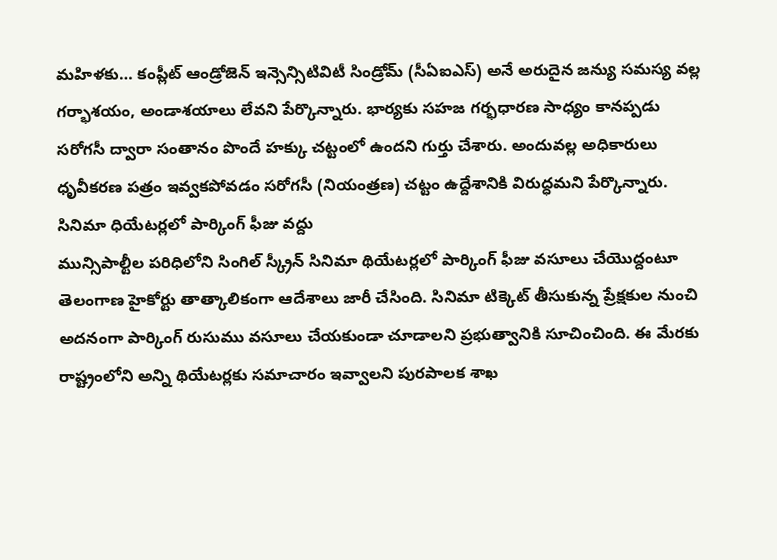మహిళకు… కంప్లీట్ ఆండ్రోజెన్ ఇన్సెన్సిటివిటీ సిండ్రోమ్ (సీఏఐఎస్) అనే అరుదైన జన్యు సమస్య వల్ల గర్భాశయం, అండాశయాలు లేవని పేర్కొన్నారు. భార్యకు సహజ గర్భధారణ సాధ్యం కానప్పడు సరోగసీ ద్వారా సంతానం పొందే హక్కు చట్టంలో ఉందని గుర్తు చేశారు. అందువల్ల అధికారులు ధృవీకరణ పత్రం ఇవ్వకపోవడం సరోగసీ (నియంత్రణ) చట్టం ఉద్దేశానికి విరుద్ధమని పేర్కొన్నారు.
సినిమా ధియేటర్లలో పార్కింగ్ ఫీజు వద్దు
మున్సిపాల్టీల పరిధిలోని సింగిల్ స్క్రీన్ సినిమా థియేటర్లలో పార్కింగ్ ఫీజు వసూలు చేయొద్దంటూ తెలంగాణ హైకోర్టు తాత్కాలికంగా ఆదేశాలు జారీ చేసింది. సినిమా టిక్కెట్ తీసుకున్న ప్రేక్షకుల నుంచి అదనంగా పార్కింగ్ రుసుము వసూలు చేయకుండా చూడాలని ప్రభుత్వానికి సూచించింది. ఈ మేరకు రాష్ట్రంలోని అన్ని థియేటర్లకు సమాచారం ఇవ్వాలని పురపాలక శాఖ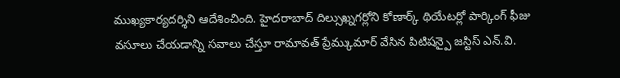ముఖ్యకార్యదర్శిని ఆదేశించింది. హైదరాబాద్ దిల్సుఖ్నగర్లోని కోణార్క్ థియేటర్లో పార్కింగ్ ఫీజు వసూలు చేయడాన్ని సవాలు చేస్తూ రామావత్ ప్రేమ్కుమార్ వేసిన పిటిషన్పై జస్టిస్ ఎన్.వి.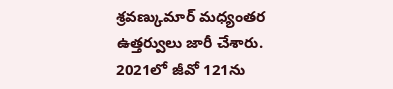శ్రవణ్కుమార్ మధ్యంతర ఉత్తర్వులు జారీ చేశారు. 2021లో జీవో 121ను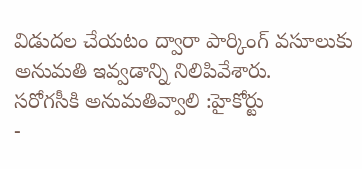విడుదల చేయటం ద్వారా పార్కింగ్ వసూలుకు అనుమతి ఇవ్వడాన్ని నిలిపివేశారు.
సరోగసీకి అనుమతివ్వాలి :హైకోర్టు
-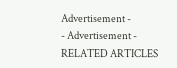Advertisement -
- Advertisement -
RELATED ARTICLES